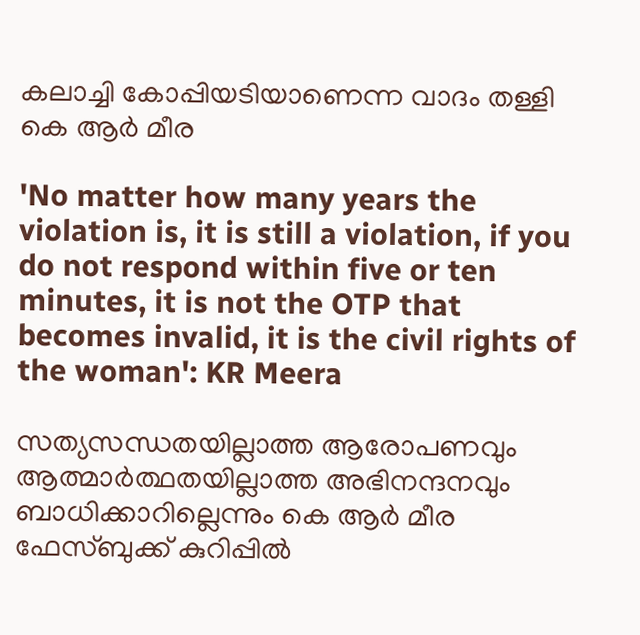കലാച്ചി കോപ്പിയടിയാണെന്ന വാദം തള്ളി കെ ആര്‍ മീര

'No matter how many years the violation is, it is still a violation, if you do not respond within five or ten minutes, it is not the OTP that becomes invalid, it is the civil rights of the woman': KR Meera

സത്യസന്ധതയില്ലാത്ത ആരോപണവും ആത്മാര്‍ത്ഥതയില്ലാത്ത അഭിനന്ദനവും ബാധിക്കാറില്ലെന്നും കെ ആര്‍ മീര ഫേസ്ബുക്ക് കുറിപ്പില്‍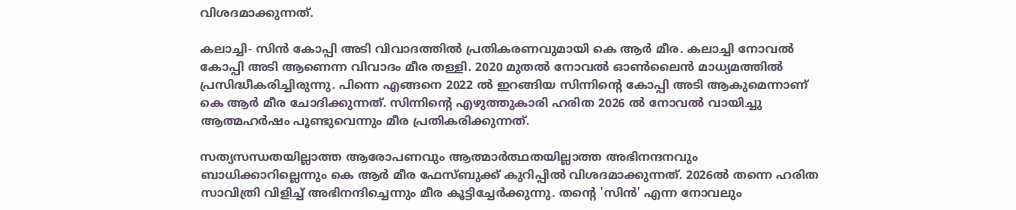വിശദമാക്കുന്നത്.

കലാച്ചി- സിന്‍ കോപ്പി അടി വിവാദത്തില്‍ പ്രതികരണവുമായി കെ ആര്‍ മീര. കലാച്ചി നോവല്‍ കോപ്പി അടി ആണെന്ന വിവാദം മീര തള്ളി. 2020 മുതല്‍ നോവല്‍ ഓണ്‍ലൈന്‍ മാധ്യമത്തില്‍ പ്രസിദ്ധീകരിച്ചിരുന്നു. പിന്നെ എങ്ങനെ 2022 ല്‍ ഇറങ്ങിയ സിന്നിന്റെ കോപ്പി അടി ആകുമെന്നാണ് കെ ആര്‍ മീര ചോദിക്കുന്നത്. സിന്നിന്റെ എഴുത്തുകാരി ഹരിത 2026 ല്‍ നോവല്‍ വായിച്ചു ആത്മഹര്‍ഷം പൂണ്ടുവെന്നും മീര പ്രതികരിക്കുന്നത്.

സത്യസന്ധതയില്ലാത്ത ആരോപണവും ആത്മാര്‍ത്ഥതയില്ലാത്ത അഭിനന്ദനവും ബാധിക്കാറില്ലെന്നും കെ ആര്‍ മീര ഫേസ്ബുക്ക് കുറിപ്പില്‍ വിശദമാക്കുന്നത്. 2026ല്‍ തന്നെ ഹരിത സാവിത്രി വിളിച്ച് അഭിനന്ദിച്ചെന്നും മീര കൂട്ടിച്ചേര്‍ക്കുന്നു. തന്റെ 'സിന്‍' എന്ന നോവലും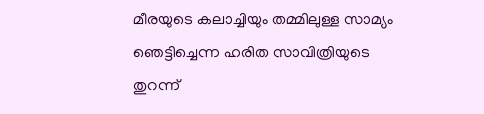മീരയുടെ കലാച്ചിയും തമ്മിലുള്ള സാമ്യം ഞെട്ടിച്ചെന്ന ഹരിത സാവിത്രിയുടെ തുറന്ന്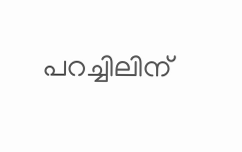പറച്ചിലിന്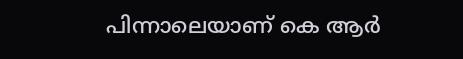പിന്നാലെയാണ് കെ ആര്‍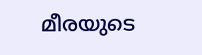മീരയുടെ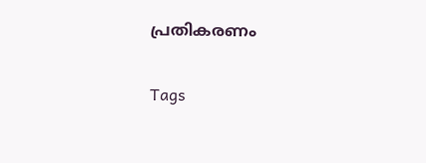പ്രതികരണം

Tags